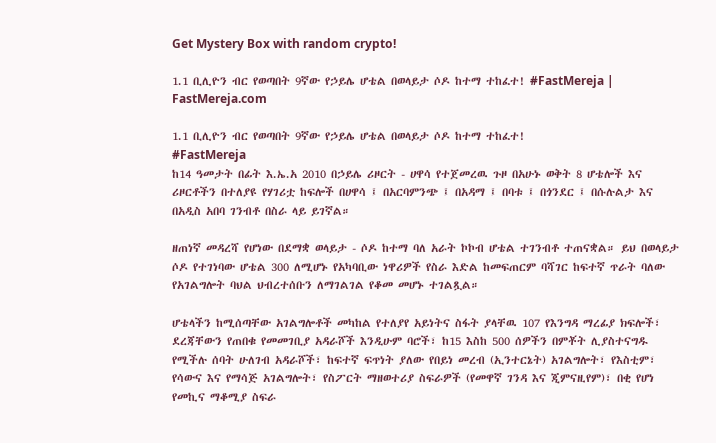Get Mystery Box with random crypto!

1.1 ቢሊዮን ብር የወጣበት 9ኛው የኃይሌ ሆቴል በወላይታ ሶዶ ከተማ ተከፈተ! #FastMereja | FastMereja.com

1.1 ቢሊዮን ብር የወጣበት 9ኛው የኃይሌ ሆቴል በወላይታ ሶዶ ከተማ ተከፈተ!
#FastMereja
ከ14 ዓመታት በፊት እ.ኤ.አ 2010 በኃይሌ ሪዞርት - ሀዋሳ የተጀመረዉ ጉዞ በአሁኑ ወቅት 8 ሆቴሎች እና ሪዞርቶችን በተለያዩ የሃገሪቷ ከፍሎች በሀዋሳ ፤ በአርባምንጭ ፤ በአዳማ ፤ በባቱ ፤ በጎንደር ፤ በሱሉልታ እና በአዲስ አበባ ገንብቶ በስራ ላይ ይገኛል።

ዘጠነኛ መዳረሻ የሆነው በደማቋ ወላይታ - ሶዶ ከተማ ባለ አራት ኮኮብ ሆቴል ተገንብቶ ተጠናቋል። ይህ በወላይታ ሶዶ የተገነባው ሆቴል 300 ለሚሆኑ የአካባቢው ነዋሪዎች የስራ እድል ከመፍጠርም ባሻገር ከፍተኛ ጥራት ባለው የአገልግሎት ባህል ህብረተሰቡን ለማገልገል የቆመ መሆኑ ተገልጿል።

ሆቴላችን ከሚሰጣቸው አገልግሎቶች መካከል የተለያየ አይነትና ስፋት ያላቸዉ 107 የእንግዳ ማረፊያ ክፍሎች፣ ደረጃቸውን የጠበቁ የመመገቢያ አዳራሾች እንዲሁም ባሮች፣ ከ15 እስከ 500 ሰዎችን በምቾት ሊያስተናግዱ የሚችሉ ሰባት ሁለገብ አዳራሾች፣ ከፍተኛ ፍጥነት ያለው የበይነ መረብ (ኢንተርኔት) አገልግሎት፣ የእስቲም፣ የሳውና እና የማሳጅ አገልግሎት፣ የስፖርት ማዘወተሪያ ስፍራዎች (የመዋኛ ገንዳ እና ጂምናዚየም)፣ በቂ የሆነ የመኪና ማቆሚያ ስፍራ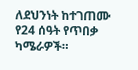ለደህንነት ከተገጠሙ የ24 ሰዓት የጥበቃ ካሜራዎች።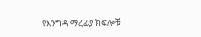የእንግዳ ማረፊያ ክፍሎቹ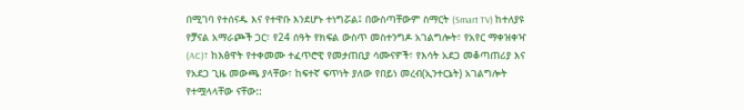በሚገባ የተሰናዱ እና የተዋቡ እንደሆኑ ተነግሯል፤ በውስጣቸውም ስማርት (Smart TV) ከተለያዩ የቻናል አማራጮች ጋር፣ የ24 ሰዓት የክፍል ውስጥ መስተንግዶ አገልግሎት፣ የአየር ማቀዝቀዣ (AC)፣ ከእፅዋት የተቀመሙ ተፈጥሮዊ የመታጠቢያ ሳሙናዎች፣ የእሳት አደጋ መቆጣጠሪያ እና የአደጋ ጊዜ መውጫ ያላቸው፣ ከፍተኛ ፍጥነት ያለው የበይነ መረብ(ኢንተርኔት) አገልግሎት የተሟላላቸው ናቸው::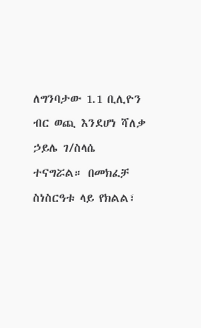ለግንባታው 1.1 ቢሊዮን ብር ወጪ እንደሆነ ሻለቃ ኃይሌ ገ/ስላሴ ተናግሯል። በመክፈቻ ስነስርዓቱ ላይ የክልል፣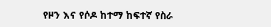የዞን እና የሶዶ ከተማ ከፍተኛ የስራ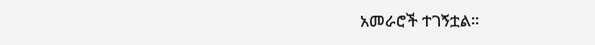አመራሮች ተገኝቷል።